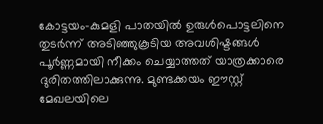കോട്ടയം-കുമളി പാതയിൽ ഉരുൾപൊട്ടലിനെ തുടർന്ന് അടിഞ്ഞുകൂടിയ അവശിഷ്ടങ്ങൾ പൂർണ്ണമായി നീക്കം ചെയ്യാത്തത് യാത്രക്കാരെ ദുരിതത്തിലാക്കുന്നു. മുണ്ടക്കയം ഈസ്റ്റ് മേഖലയിലെ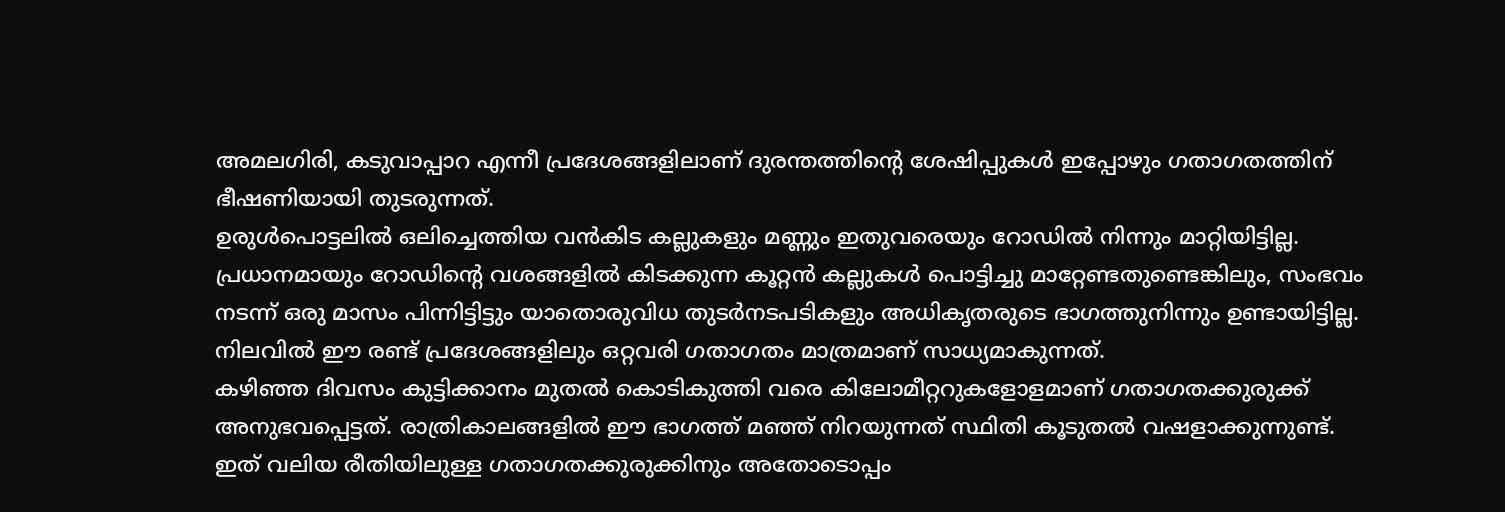അമലഗിരി, കടുവാപ്പാറ എന്നീ പ്രദേശങ്ങളിലാണ് ദുരന്തത്തിൻ്റെ ശേഷിപ്പുകൾ ഇപ്പോഴും ഗതാഗതത്തിന് ഭീഷണിയായി തുടരുന്നത്.
ഉരുൾപൊട്ടലിൽ ഒലിച്ചെത്തിയ വൻകിട കല്ലുകളും മണ്ണും ഇതുവരെയും റോഡിൽ നിന്നും മാറ്റിയിട്ടില്ല.
പ്രധാനമായും റോഡിന്റെ വശങ്ങളിൽ കിടക്കുന്ന കൂറ്റൻ കല്ലുകൾ പൊട്ടിച്ചു മാറ്റേണ്ടതുണ്ടെങ്കിലും, സംഭവം നടന്ന് ഒരു മാസം പിന്നിട്ടിട്ടും യാതൊരുവിധ തുടർനടപടികളും അധികൃതരുടെ ഭാഗത്തുനിന്നും ഉണ്ടായിട്ടില്ല. നിലവിൽ ഈ രണ്ട് പ്രദേശങ്ങളിലും ഒറ്റവരി ഗതാഗതം മാത്രമാണ് സാധ്യമാകുന്നത്.
കഴിഞ്ഞ ദിവസം കുട്ടിക്കാനം മുതൽ കൊടികുത്തി വരെ കിലോമീറ്ററുകളോളമാണ് ഗതാഗതക്കുരുക്ക് അനുഭവപ്പെട്ടത്. രാത്രികാലങ്ങളിൽ ഈ ഭാഗത്ത് മഞ്ഞ് നിറയുന്നത് സ്ഥിതി കൂടുതൽ വഷളാക്കുന്നുണ്ട്.
ഇത് വലിയ രീതിയിലുള്ള ഗതാഗതക്കുരുക്കിനും അതോടൊപ്പം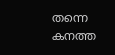തന്നെ കനത്ത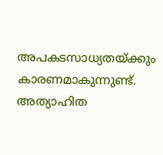അപകടസാധ്യതയ്ക്കും കാരണമാകുന്നുണ്ട്. അത്യാഹിത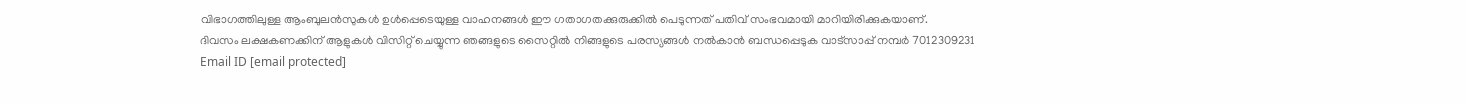വിഭാഗത്തിലുള്ള ആംബുലൻസുകൾ ഉൾപ്പെടെയുള്ള വാഹനങ്ങൾ ഈ ഗതാഗതക്കുരുക്കിൽ പെടുന്നത് പതിവ് സംഭവമായി മാറിയിരിക്കുകയാണ്.
ദിവസം ലക്ഷകണക്കിന് ആളുകൾ വിസിറ്റ് ചെയ്യുന്ന ഞങ്ങളുടെ സൈറ്റിൽ നിങ്ങളുടെ പരസ്യങ്ങൾ നൽകാൻ ബന്ധപ്പെടുക വാട്സാപ്പ് നമ്പർ 7012309231 Email ID [email protected]